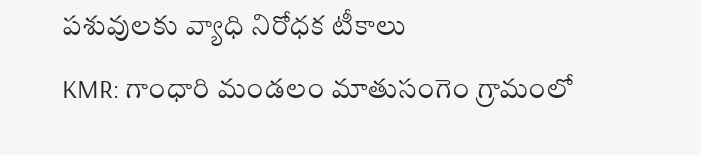పశువులకు వ్యాధి నిరోధక టీకాలు
KMR: గాంధారి మండలం మాతుసంగెం గ్రామంలో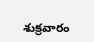శుక్రవారం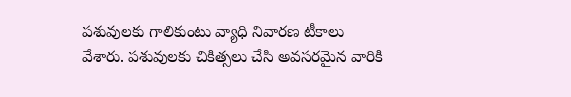పశువులకు గాలికుంటు వ్యాధి నివారణ టీకాలు వేశారు. పశువులకు చికిత్సలు చేసి అవసరమైన వారికి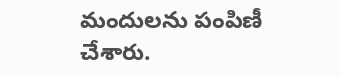మందులను పంపిణీ చేశారు.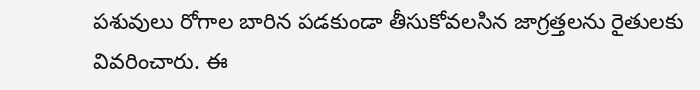పశువులు రోగాల బారిన పడకుండా తీసుకోవలసిన జాగ్రత్తలను రైతులకు వివరించారు. ఈ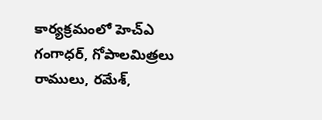కార్యక్రమంలో హెచ్ఎ గంగాధర్, గోపాలమిత్రలు రాములు, రమేశ్,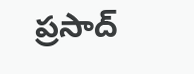ప్రసాద్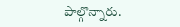పాల్గొన్నారు.